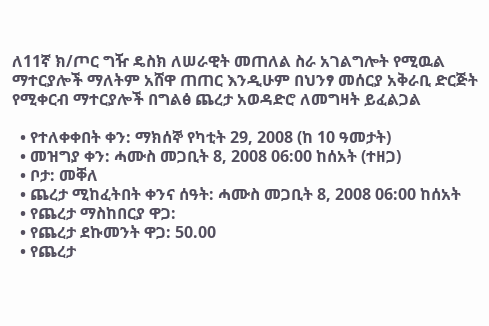ለ11ኛ ክ/ጦር ግዥ ዴስክ ለሠራዊት መጠለል ስራ አገልግሎት የሚዉል ማተርያሎች ማለትም አሸዋ ጠጠር እንዲሁም በህንፃ መሰርያ አቅራቢ ድርጅት የሚቀርብ ማተርያሎች በግልፅ ጨረታ አወዳድሮ ለመግዛት ይፈልጋል

  • የተለቀቀበት ቀን: ማክሰኞ የካቲት 29, 2008 (ከ 10 ዓመታት)
  • መዝግያ ቀን: ሓሙስ መጋቢት 8, 2008 06:00 ከሰአት (ተዘጋ)
  • ቦታ: መቐለ
  • ጨረታ ሚከፈትበት ቀንና ሰዓት: ሓሙስ መጋቢት 8, 2008 06:00 ከሰአት
  • የጨረታ ማስከበርያ ዋጋ:
  • የጨረታ ደኩመንት ዋጋ: 50.00
  • የጨረታ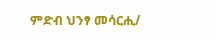ምድብ ህንፃ መሳርሒ/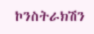ኮንስትራክሽን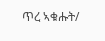ጥረ ኣቁሑት/